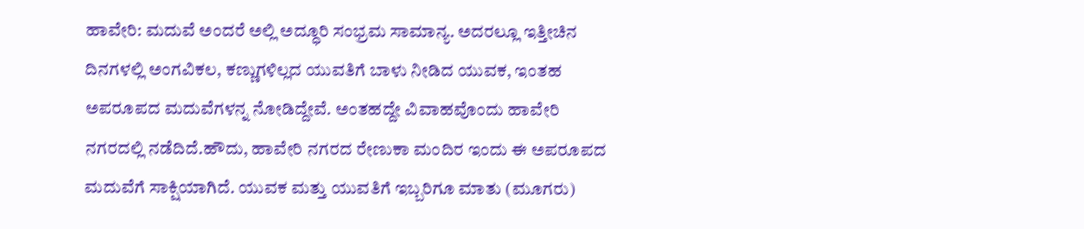ಹಾವೇರಿ: ಮದುವೆ ಅಂದರೆ ಅಲ್ಲಿ ಅದ್ಧೂರಿ ಸಂಭ್ರಮ ಸಾಮಾನ್ಯ. ಅದರಲ್ಲೂ ಇತ್ತೀಚಿನ ದಿನಗಳಲ್ಲಿ ಅಂಗವಿಕಲ, ಕಣ್ಣುಗಳಿಲ್ಲದ ಯುವತಿಗೆ ಬಾಳು ನೀಡಿದ ಯುವಕ, ಇಂತಹ ಅಪರೂಪದ ಮದುವೆಗಳನ್ನ ನೋಡಿದ್ದೇವೆ. ಅಂತಹದ್ದೇ ವಿವಾಹವೊಂದು ಹಾವೇರಿ ನಗರದಲ್ಲಿ ನಡೆದಿದೆ.ಹೌದು, ಹಾವೇರಿ ನಗರದ ರೇಣುಕಾ ಮಂದಿರ ಇಂದು ಈ ಅಪರೂಪದ ಮದುವೆಗೆ ಸಾಕ್ಷಿಯಾಗಿದೆ. ಯುವಕ ಮತ್ತು ಯುವತಿಗೆ ಇಬ್ಬರಿಗೂ ಮಾತು (ಮೂಗರು)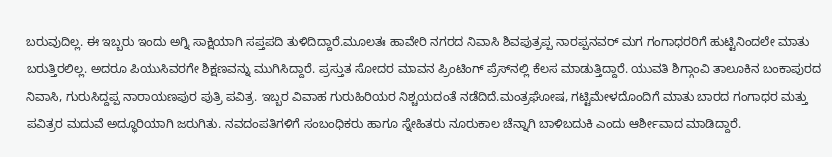ಬರುವುದಿಲ್ಲ. ಈ ಇಬ್ಬರು ಇಂದು ಅಗ್ನಿ ಸಾಕ್ಷಿಯಾಗಿ ಸಪ್ತಪದಿ ತುಳಿದಿದ್ದಾರೆ.ಮೂಲತಃ ಹಾವೇರಿ ನಗರದ ನಿವಾಸಿ ಶಿವಪುತ್ರಪ್ಪ ನಾರಪ್ಪನವರ್ ಮಗ ಗಂಗಾಧರರಿಗೆ ಹುಟ್ಟಿನಿಂದಲೇ ಮಾತು ಬರುತ್ತಿರಲಿಲ್ಲ. ಅದರೂ ಪಿಯುಸಿವರಗೇ ಶಿಕ್ಷಣವನ್ನು ಮುಗಿಸಿದ್ದಾರೆ. ಪ್ರಸ್ತುತ ಸೋದರ ಮಾವನ ಪ್ರಿಂಟಿಂಗ್ ಪ್ರೆಸ್‍ನಲ್ಲಿ ಕೆಲಸ ಮಾಡುತ್ತಿದ್ದಾರೆ. ಯುವತಿ ಶಿಗ್ಗಾಂವಿ ತಾಲೂಕಿನ ಬಂಕಾಪುರದ ನಿವಾಸಿ, ಗುರುಸಿದ್ದಪ್ಪ ನಾರಾಯಣಪುರ ಪುತ್ರಿ ಪವಿತ್ರ. ಇಬ್ಬರ ವಿವಾಹ ಗುರುಹಿರಿಯರ ನಿಶ್ಚಯದಂತೆ ನಡೆದಿದೆ.ಮಂತ್ರಘೋಷ, ಗಟ್ಟಿಮೇಳದೊಂದಿಗೆ ಮಾತು ಬಾರದ ಗಂಗಾಧರ ಮತ್ತು ಪವಿತ್ರರ ಮದುವೆ ಅದ್ಧೂರಿಯಾಗಿ ಜರುಗಿತು. ನವದಂಪತಿಗಳಿಗೆ ಸಂಬಂಧಿಕರು ಹಾಗೂ ಸ್ನೇಹಿತರು ನೂರುಕಾಲ ಚೆನ್ನಾಗಿ ಬಾಳಿಬದುಕಿ ಎಂದು ಆರ್ಶೀವಾದ ಮಾಡಿದ್ದಾರೆ.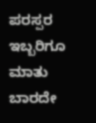ಪರಸ್ಪರ ಇಬ್ಬರಿಗೂ ಮಾತು ಬಾರದೇ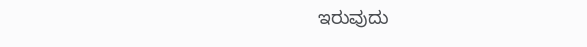ಇರುವುದು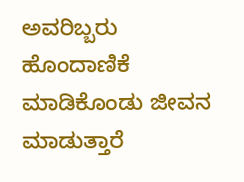ಅವರಿಬ್ಬರು ಹೊಂದಾಣಿಕೆ ಮಾಡಿಕೊಂಡು ಜೀವನ ಮಾಡುತ್ತಾರೆ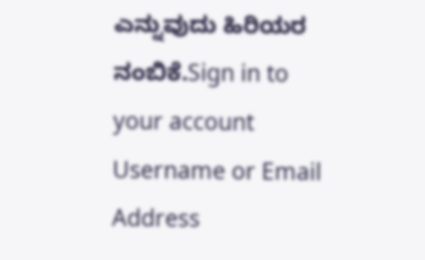ಎನ್ನುವುದು ಹಿರಿಯರ ನಂಬಿಕೆ.Sign in to your account
Username or Email Address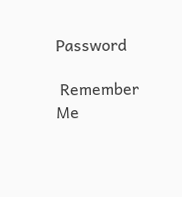Password

 Remember Me